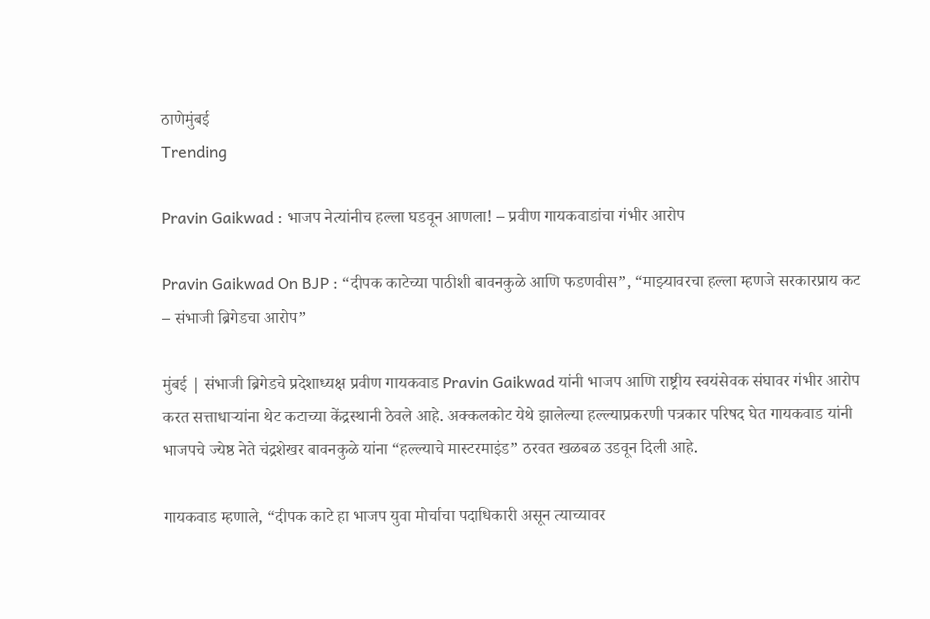ठाणेमुंबई
Trending

Pravin Gaikwad : भाजप नेत्यांनीच हल्ला घडवून आणला! – प्रवीण गायकवाडांचा गंभीर आरोप

Pravin Gaikwad On BJP : “दीपक काटेच्या पाठीशी बावनकुळे आणि फडणवीस”, “माझ्यावरचा हल्ला म्हणजे सरकारप्राय कट – संभाजी ब्रिगेडचा आरोप”

मुंबई | संभाजी ब्रिगेडचे प्रदेशाध्यक्ष प्रवीण गायकवाड Pravin Gaikwad यांनी भाजप आणि राष्ट्रीय स्वयंसेवक संघावर गंभीर आरोप करत सत्ताधाऱ्यांना थेट कटाच्या केंद्रस्थानी ठेवले आहे. अक्कलकोट येथे झालेल्या हल्ल्याप्रकरणी पत्रकार परिषद घेत गायकवाड यांनी भाजपचे ज्येष्ठ नेते चंद्रशेखर बावनकुळे यांना “हल्ल्याचे मास्टरमाइंड” ठरवत खळबळ उडवून दिली आहे.

गायकवाड म्हणाले, “दीपक काटे हा भाजप युवा मोर्चाचा पदाधिकारी असून त्याच्यावर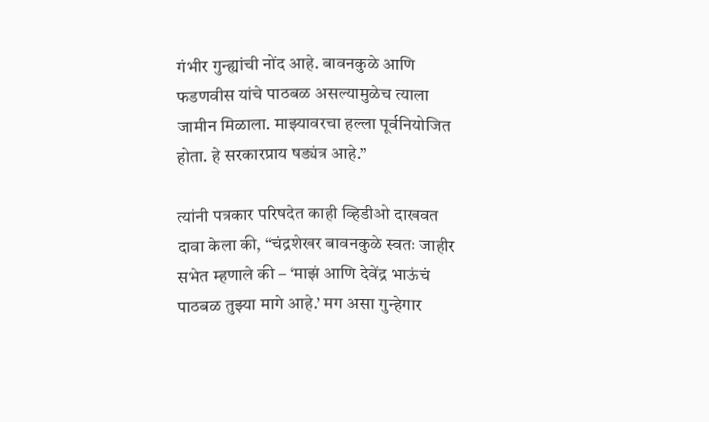गंभीर गुन्ह्यांची नोंद आहे. बावनकुळे आणि फडणवीस यांचे पाठबळ असल्यामुळेच त्याला जामीन मिळाला. माझ्यावरचा हल्ला पूर्वनियोजित होता. हे सरकारप्राय षड्यंत्र आहे.”

त्यांनी पत्रकार परिषदेत काही व्हिडीओ दाखवत दावा केला की, “चंद्रशेखर बावनकुळे स्वतः जाहीर सभेत म्हणाले की – ‘माझं आणि देवेंद्र भाऊंचं पाठबळ तुझ्या मागे आहे.’ मग असा गुन्हेगार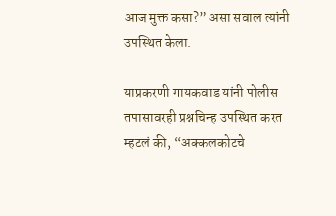आज मुक्त कसा?” असा सवाल त्यांनी उपस्थित केला.

याप्रकरणी गायकवाड यांनी पोलीस तपासावरही प्रश्नचिन्ह उपस्थित करत म्हटलं की, “अक्कलकोटचे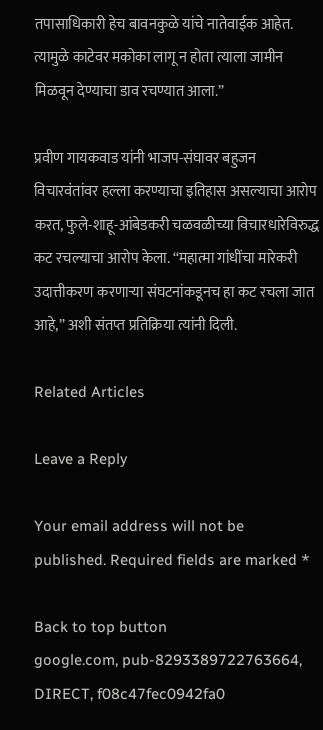तपासाधिकारी हेच बावनकुळे यांचे नातेवाईक आहेत. त्यामुळे काटेवर मकोका लागू न होता त्याला जामीन मिळवून देण्याचा डाव रचण्यात आला.”

प्रवीण गायकवाड यांनी भाजप-संघावर बहुजन विचारवंतांवर हल्ला करण्याचा इतिहास असल्याचा आरोप करत, फुले-शाहू-आंबेडकरी चळवळीच्या विचारधारेविरुद्ध कट रचल्याचा आरोप केला. “महात्मा गांधींचा मारेकरी उदात्तीकरण करणाऱ्या संघटनांकडूनच हा कट रचला जात आहे,” अशी संतप्त प्रतिक्रिया त्यांनी दिली.

Related Articles

Leave a Reply

Your email address will not be published. Required fields are marked *

Back to top button
google.com, pub-8293389722763664, DIRECT, f08c47fec0942fa0